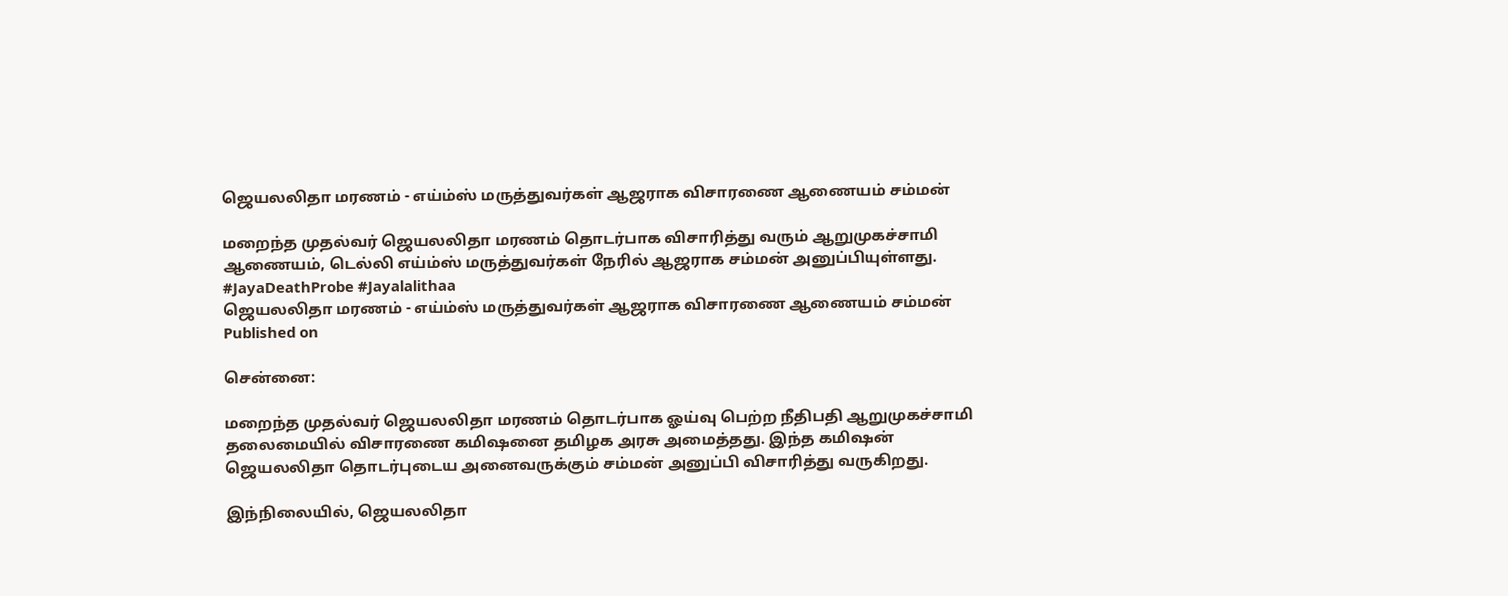ஜெயலலிதா மரணம் - எய்ம்ஸ் மருத்துவர்கள் ஆஜராக விசாரணை ஆணையம் சம்மன்

மறைந்த முதல்வர் ஜெயலலிதா மரணம் தொடர்பாக விசாரித்து வரும் ஆறுமுகச்சாமி ஆணையம், டெல்லி எய்ம்ஸ் மருத்துவர்கள் நேரில் ஆஜராக சம்மன் அனுப்பியுள்ளது. #JayaDeathProbe #Jayalalithaa
ஜெயலலிதா மரணம் - எய்ம்ஸ் மருத்துவர்கள் ஆஜராக விசாரணை ஆணையம் சம்மன்
Published on

சென்னை:

மறைந்த முதல்வர் ஜெயலலிதா மரணம் தொடர்பாக ஓய்வு பெற்ற நீதிபதி ஆறுமுகச்சாமி தலைமையில் விசாரணை கமிஷனை தமிழக அரசு அமைத்தது. இந்த கமிஷன் ஜெயலலிதா தொடர்புடைய அனைவருக்கும் சம்மன் அனுப்பி விசாரித்து வருகிறது.

இந்நிலையில், ஜெயலலிதா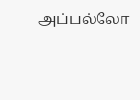அப்பல்லோ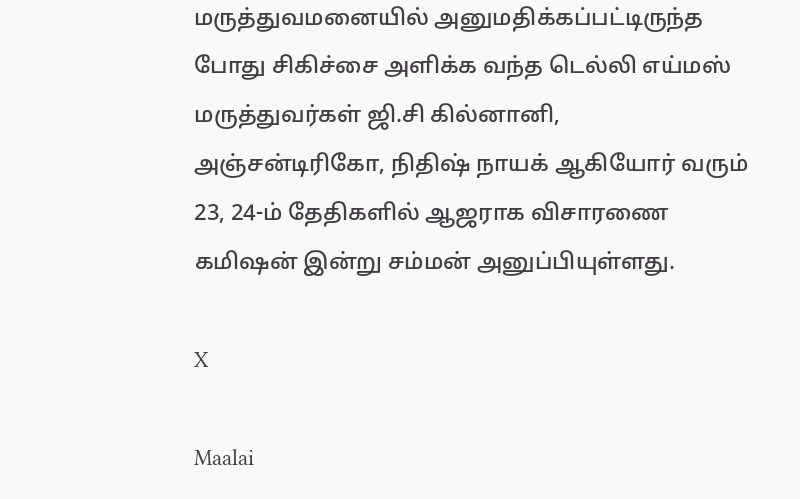மருத்துவமனையில் அனுமதிக்கப்பட்டிருந்த போது சிகிச்சை அளிக்க வந்த டெல்லி எய்மஸ் மருத்துவர்கள் ஜி.சி கில்னானி, அஞ்சன்டிரிகோ, நிதிஷ் நாயக் ஆகியோர் வரும் 23, 24-ம் தேதிகளில் ஆஜராக விசாரணை கமிஷன் இன்று சம்மன் அனுப்பியுள்ளது.

X

Maalai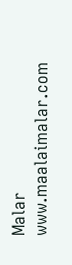Malar
www.maalaimalar.com